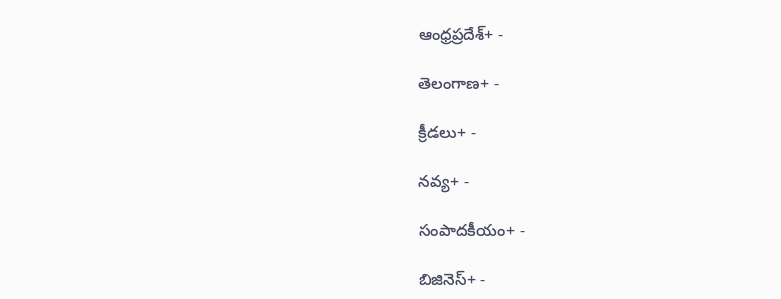ఆంధ్రప్రదేశ్+ -

తెలంగాణ+ -

క్రీడలు+ -

నవ్య+ -

సంపాదకీయం+ -

బిజినెస్+ -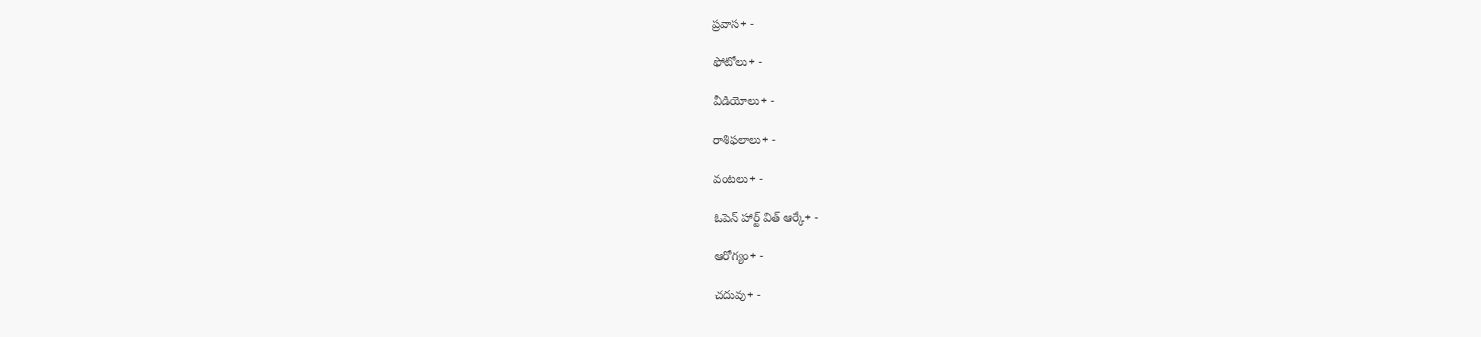ప్రవాస+ -

ఫోటోలు+ -

వీడియోలు+ -

రాశిఫలాలు+ -

వంటలు+ -

ఓపెన్ హార్ట్ విత్ ఆర్కే+ -

ఆరోగ్యం+ -

చదువు+ -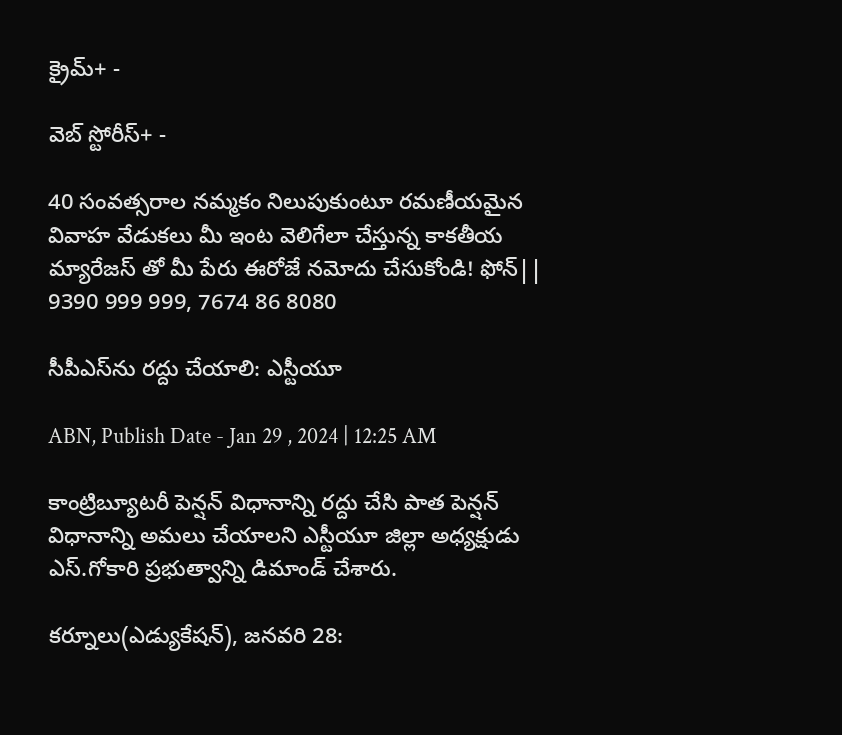క్రైమ్+ -

వెబ్ స్టోరీస్+ -

40 సంవత్సరాల నమ్మకం నిలుపుకుంటూ రమణీయమైన వివాహ వేడుకలు మీ ఇంట వెలిగేలా చేస్తున్న కాకతీయ మ్యారేజస్ తో మీ పేరు ఈరోజే నమోదు చేసుకోండి! ఫోన్|| 9390 999 999, 7674 86 8080

సీపీఎస్‌ను రద్దు చేయాలి: ఎస్టీయూ

ABN, Publish Date - Jan 29 , 2024 | 12:25 AM

కాంట్రిబ్యూటరీ పెన్షన్‌ విధానాన్ని రద్దు చేసి పాత పెన్షన్‌ విధానాన్ని అమలు చేయాలని ఎస్టీయూ జిల్లా అధ్యక్షుడు ఎస్‌.గోకారి ప్రభుత్వాన్ని డిమాండ్‌ చేశారు.

కర్నూలు(ఎడ్యుకేషన్‌), జనవరి 28: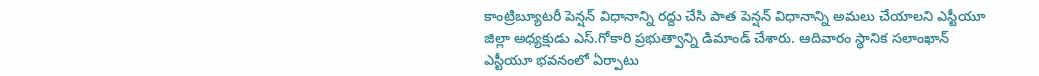కాంట్రిబ్యూటరీ పెన్షన్‌ విధానాన్ని రద్దు చేసి పాత పెన్షన్‌ విధానాన్ని అమలు చేయాలని ఎస్టీయూ జిల్లా అధ్యక్షుడు ఎస్‌.గోకారి ప్రభుత్వాన్ని డిమాండ్‌ చేశారు. ఆదివారం స్థానిక సలాంఖాన్‌ ఎస్టీయూ భవనంలో ఏర్పాటు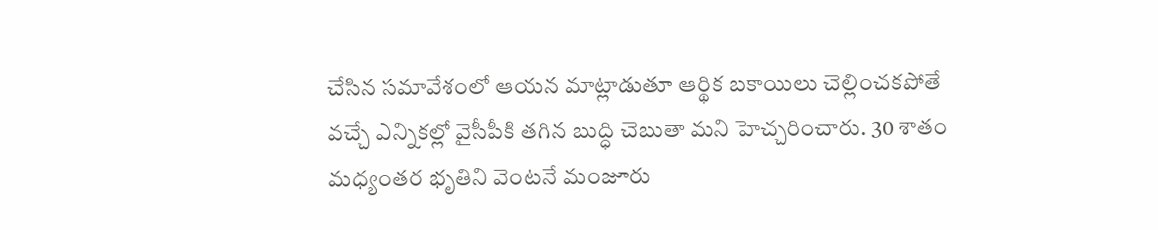చేసిన సమావేశంలో ఆయన మాట్లాడుతూ ఆర్థిక బకాయిలు చెల్లించకపోతే వచ్చే ఎన్నికల్లో వైసీపీకి తగిన బుద్ధి చెబుతా మని హెచ్చరించారు. 30 శాతం మధ్యంతర భృతిని వెంటనే మంజూరు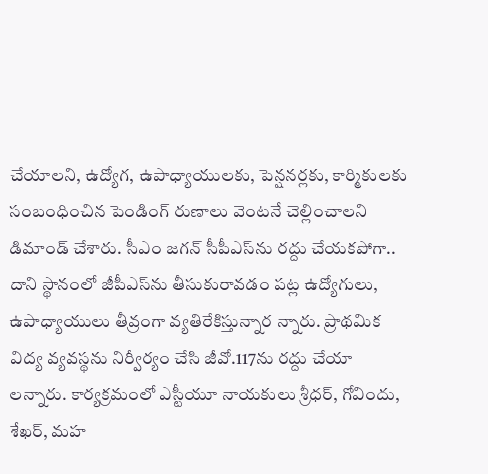చేయాలని, ఉద్యోగ, ఉపాధ్యాయులకు, పెన్షనర్లకు, కార్మికులకు సంబంధించిన పెండింగ్‌ రుణాలు వెంటనే చెల్లించాలని డిమాండ్‌ చేశారు. సీఎం జగన్‌ సీపీఎస్‌ను రద్దు చేయకపోగా.. దాని స్థానంలో జీపీఎస్‌ను తీసుకురావడం పట్ల ఉద్యోగులు, ఉపాధ్యాయులు తీవ్రంగా వ్యతిరేకిస్తున్నార న్నారు. ప్రాథమిక విద్య వ్యవస్థను నిర్వీర్యం చేసి జీవో.117ను రద్దు చేయా లన్నారు. కార్యక్రమంలో ఎస్టీయూ నాయకులు శ్రీధర్‌, గోవిందు, శేఖర్‌, మహ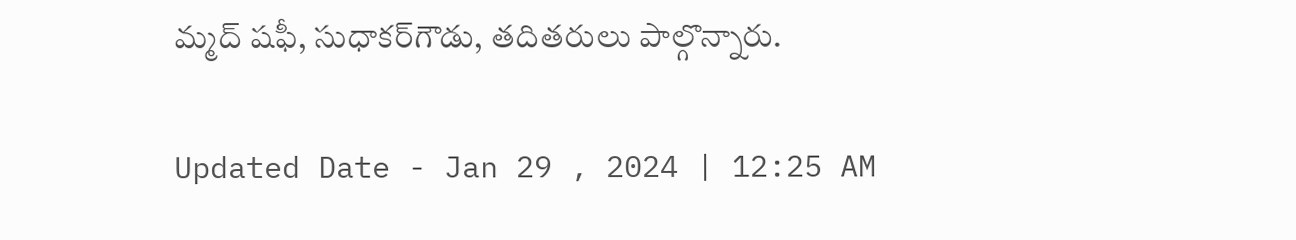మ్మద్‌ షఫీ, సుధాకర్‌గౌడు, తదితరులు పాల్గొన్నారు.

Updated Date - Jan 29 , 2024 | 12:25 AM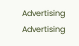Advertising
Advertising